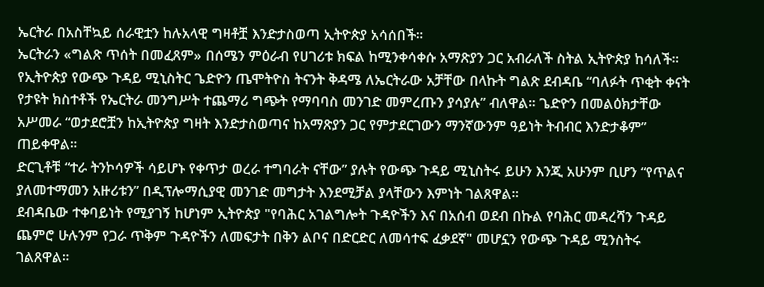ኤርትራ በአስቸኳይ ሰራዊቷን ከሉአላዊ ግዛቶቿ እንድታስወጣ ኢትዮጵያ አሳሰበች።
ኤርትራን «ግልጽ ጥሰት በመፈጸም» በሰሜን ምዕራብ የሀገሪቱ ክፍል ከሚንቀሳቀሱ አማጽያን ጋር አብራለች ስትል ኢትዮጵያ ከሳለች።
የኢትዮጵያ የውጭ ጉዳይ ሚኒስትር ጌድዮን ጤሞትዮስ ትናንት ቅዳሜ ለኤርትራው አቻቸው በላኩት ግልጽ ደብዳቤ “ባለፉት ጥቂት ቀናት የታዩት ክስተቶች የኤርትራ መንግሥት ተጨማሪ ግጭት የማባባስ መንገድ መምረጡን ያሳያሉ” ብለዋል። ጌድዮን በመልዕክታቸው አሥመራ “ወታደሮቿን ከኢትዮጵያ ግዛት እንድታስወጣና ከአማጽያን ጋር የምታደርገውን ማንኛውንም ዓይነት ትብብር እንድታቆም” ጠይቀዋል።
ድርጊቶቹ “ተራ ትንኮሳዎች ሳይሆኑ የቀጥታ ወረራ ተግባራት ናቸው” ያሉት የውጭ ጉዳይ ሚኒስትሩ ይሁን እንጂ አሁንም ቢሆን “የጥልና ያለመተማመን አዙሪቱን” በዲፕሎማሲያዊ መንገድ መግታት እንደሚቻል ያላቸውን እምነት ገልጸዋል።
ደብዳቤው ተቀባይነት የሚያገኝ ከሆነም ኢትዮጵያ "የባሕር አገልግሎት ጉዳዮችን እና በአሰብ ወደብ በኩል የባሕር መዳረሻን ጉዳይ ጨምሮ ሁሉንም የጋራ ጥቅም ጉዳዮችን ለመፍታት በቅን ልቦና በድርድር ለመሳተፍ ፈቃደኛ" መሆኗን የውጭ ጉዳይ ሚንስትሩ ገልጸዋል።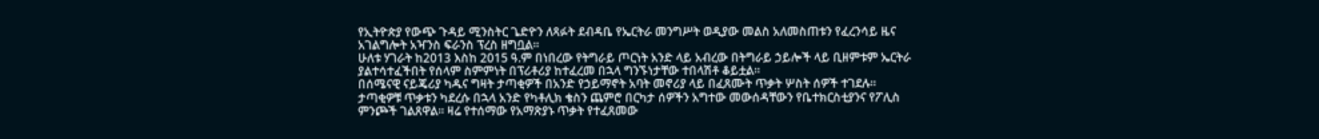የኢትዮጵያ የውጭ ጉዳይ ሚንስትር ጌድዮን ለጻፉት ደብዳቤ የኤርትራ መንግሥት ወዲያው መልስ አለመስጠቱን የፈረንሳይ ዜና አገልግሎት አዣንስ ፍራንስ ፕረስ ዘግቧል።
ሁለቱ ሃገራት ከ2013 እስከ 2015 ዓ.ም በነበረው የትግራይ ጦርነት አንድ ላይ አብረው በትግራይ ኃይሎች ላይ ቢዘምቱም ኤርትራ ያልተሳተፈችበት የሰላም ስምምነት በፕሪቶሪያ ከተፈረመ በኋላ ግንኙነታቸው ተበላሽቶ ቆይቷል።
በሰሜናዊ ናይጄሪያ ካዱና ግዛት ታጣቂዎች በአንድ የኃይማኖት አባት መኖሪያ ላይ በፈጸሙት ጥቃት ሦስት ሰዎች ተገደሉ።
ታጣቂዎቹ ጥቃቱን ካደረሱ በኋላ አንድ የካቶሊክ ቄስን ጨምሮ በርካታ ሰዎችን አግተው መውሰዳቸውን የቤተክርስቲያንና የፖሊስ ምንጮች ገልጸዋል። ዛሬ የተሰማው የአማጽያኑ ጥቃት የተፈጸመው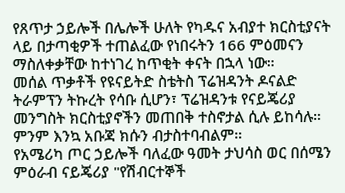የጸጥታ ኃይሎች በሌሎች ሁለት የካዱና አብያተ ክርስቲያናት ላይ በታጣቂዎች ተጠልፈው የነበሩትን 166 ምዕመናን ማስለቀቃቸው ከተነገረ ከጥቂት ቀናት በኋላ ነው።
መሰል ጥቃቶች የዩናይትድ ስቴትስ ፕሬዝዳንት ዶናልድ ትራምፕን ትኩረት የሳቡ ሲሆን፣ ፕሬዝዳንቱ የናይጄሪያ መንግስት ክርስቲያኖችን መጠበቅ ተስኖታል ሲሉ ይከሳሉ። ምንም እንኳ አቡጃ ክሱን ብታስተባብልም።
የአሜሪካ ጦር ኃይሎች ባለፈው ዓመት ታህሳስ ወር በሰሜን ምዕራብ ናይጄሪያ "የሽብርተኞች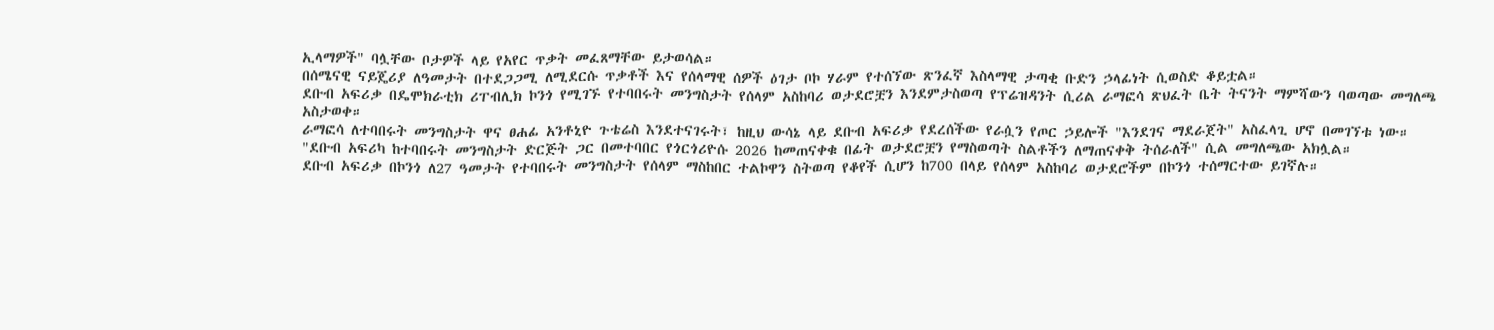ኢላማዎች" ባሏቸው ቦታዎች ላይ የአየር ጥቃት መፈጸማቸው ይታወሳል።
በሰሜናዊ ናይጄሪያ ለዓመታት በተደጋጋሚ ለሚደርሱ ጥቃቶች እና የሰላማዊ ሰዎች ዕገታ ቦኮ ሃራም የተሰኘው ጽንፈኛ እስላማዊ ታጣቂ ቡድን ኃላፊነት ሲወስድ ቆይቷል።
ደቡብ አፍሪቃ በዴሞክራቲክ ሪፐብሊክ ኮንጎ የሚገኙ የተባበሩት መንግስታት የሰላም አስከባሪ ወታደሮቿን እንደምታስወጣ የፕሬዝዳንት ሲሪል ራማፎሳ ጽህፈት ቤት ትናንት ማምሻውን ባወጣው መግለጫ አስታወቀ።
ራማፎሳ ለተባበሩት መንግስታት ዋና ፀሐፊ አንቶኒዮ ጉቴሬስ እንደተናገሩት፣ ከዚህ ውሳኔ ላይ ደቡብ አፍሪቃ የደረሰችው የራሷን የጦር ኃይሎች "እንደገና ማደራጀት" አስፈላጊ ሆኖ በመገኘቱ ነው።
"ደቡብ አፍሪካ ከተባበሩት መንግስታት ድርጅት ጋር በመተባበር የጎርጎሪዮሱ 2026 ከመጠናቀቁ በፊት ወታደሮቿን የማስወጣት ስልቶችን ለማጠናቀቅ ትሰራለች" ሲል መግለጫው አክሏል።
ደቡብ አፍሪቃ በኮንጎ ለ27 ዓመታት የተባበሩት መንግስታት የሰላም ማስከበር ተልኮዋን ስትወጣ የቆየች ሲሆን ከ700 በላይ የሰላም አስከባሪ ወታደሮችም በኮንጎ ተሰማርተው ይገኛሉ።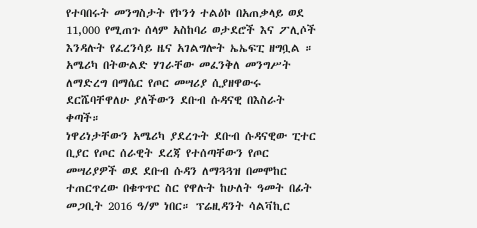የተባበሩት መንግስታት የኮንጎ ተልዕኮ በአጠቃላይ ወደ 11,000 የሚጠጉ ሰላም አስከባሪ ወታደሮች እና ፖሊሶች እንዳሉት የፈረንሳይ ዜና አገልግሎት ኤኤፍፒ ዘግቧል ።
አሜሪካ በትውልድ ሃገራቸው መፈንቅለ መንግሥት ለማድረግ በማሴር የጦር መሣሪያ ሲያዘዋውሩ ደርሼባቸዋለሁ ያለችውን ደቡብ ሱዳናዊ በእስራት ቀጣች።
ነዋሪነታቸውን አሜሪካ ያደረጉት ደቡብ ሱዳናዊው ፒተር ቢያር የጦር ሰራዊት ደረጃ የተሰጣቸውን የጦር መሣሪያዎች ወደ ደቡብ ሱዳን ለማጓጓዝ በመሞከር ተጠርጥረው በቁጥጥር ስር የዋሉት ከሁለት ዓመት በፊት መጋቢት 2016 ዓ/ም ነበር። ፕሬዚዳንት ሳልቫኪር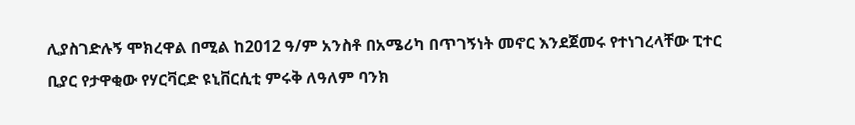ሊያስገድሉኝ ሞክረዋል በሚል ከ2012 ዓ/ም አንስቶ በአሜሪካ በጥገኝነት መኖር እንደጀመሩ የተነገረላቸው ፒተር ቢያር የታዋቂው የሃርቫርድ ዩኒቨርሲቲ ምሩቅ ለዓለም ባንክ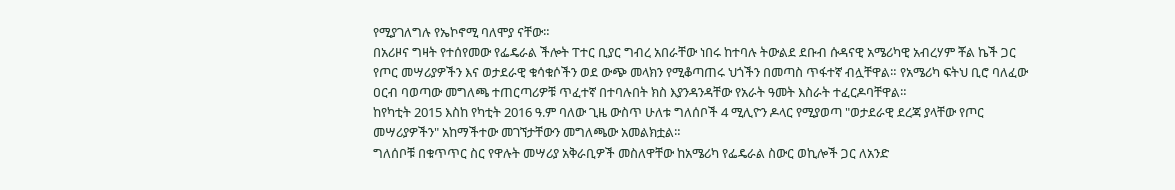የሚያገለግሉ የኤኮኖሚ ባለሞያ ናቸው።
በአሪዞና ግዛት የተሰየመው የፌዴራል ችሎት ፐተር ቢያር ግብረ አበራቸው ነበሩ ከተባሉ ትውልደ ደቡብ ሱዳናዊ አሜሪካዊ አብረሃም ቾል ኬች ጋር የጦር መሣሪያዎችን እና ወታደራዊ ቁሳቁሶችን ወደ ውጭ መላክን የሚቆጣጠሩ ህጎችን በመጣስ ጥፋተኛ ብሏቸዋል። የአሜሪካ ፍትህ ቢሮ ባለፈው ዐርብ ባወጣው መግለጫ ተጠርጣሪዎቹ ጥፈተኛ በተባሉበት ክስ እያንዳንዳቸው የአራት ዓመት እስራት ተፈርዶባቸዋል።
ከየካቲት 2015 እስከ የካቲት 2016 ዓ.ም ባለው ጊዜ ውስጥ ሁለቱ ግለሰቦች 4 ሚሊዮን ዶላር የሚያወጣ "ወታደራዊ ደረጃ ያላቸው የጦር መሣሪያዎችን" አከማችተው መገኘታቸውን መግለጫው አመልክቷል።
ግለሰቦቹ በቁጥጥር ስር የዋሉት መሣሪያ አቅራቢዎች መስለዋቸው ከአሜሪካ የፌዴራል ስውር ወኪሎች ጋር ለአንድ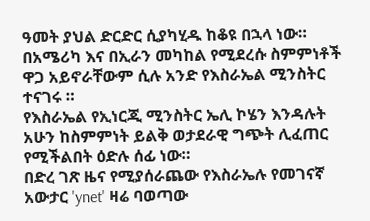ዓመት ያህል ድርድር ሲያካሂዱ ከቆዩ በኋላ ነው።
በአሜሪካ እና በኢራን መካከል የሚደረሱ ስምምነቶች ዋጋ አይኖራቸውም ሲሉ አንድ የእስራኤል ሚንስትር ተናገሩ ።
የእስራኤል የኢነርጂ ሚንስትር ኤሊ ኮሄን እንዳሉት አሁን ከስምምነት ይልቅ ወታደራዊ ግጭት ሊፈጠር የሚችልበት ዕድሉ ሰፊ ነው።
በድረ ገጽ ዜና የሚያሰራጨው የእስራኤሉ የመገናኛ አውታር 'ynet' ዛሬ ባወጣው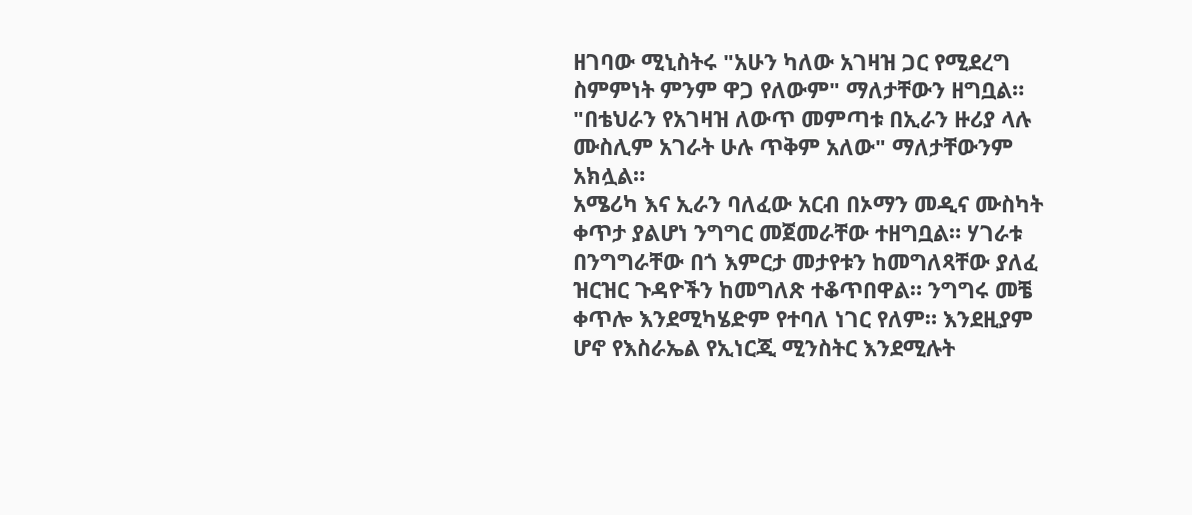ዘገባው ሚኒስትሩ "አሁን ካለው አገዛዝ ጋር የሚደረግ ስምምነት ምንም ዋጋ የለውም" ማለታቸውን ዘግቧል። "በቴህራን የአገዛዝ ለውጥ መምጣቱ በኢራን ዙሪያ ላሉ ሙስሊም አገራት ሁሉ ጥቅም አለው" ማለታቸውንም አክሏል።
አሜሪካ እና ኢራን ባለፈው አርብ በኦማን መዲና ሙስካት ቀጥታ ያልሆነ ንግግር መጀመራቸው ተዘግቧል። ሃገራቱ በንግግራቸው በጎ እምርታ መታየቱን ከመግለጻቸው ያለፈ ዝርዝር ጉዳዮችን ከመግለጽ ተቆጥበዋል። ንግግሩ መቼ ቀጥሎ እንደሚካሄድም የተባለ ነገር የለም። እንደዚያም ሆኖ የእስራኤል የኢነርጂ ሚንስትር እንደሚሉት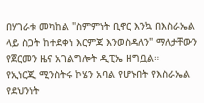በሃገራቱ መካከል "ስምምነት ቢኖር እንኳ በእስራኤል ላይ ስጋት ከተደቀነ እርምጃ እንወስዳለን" ማለታቸውን የጀርመን ዜና አገልግሎት ዲፒኤ ዘግቧል።
የኢነርጂ ሚንስትሩ ኮሄን አባል የሆኑበት የእስራኤል የደህንነት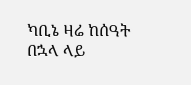ካቢኔ ዛሬ ከሰዓት በኋላ ላይ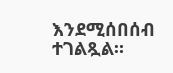እንደሚሰበሰብ ተገልጿል።